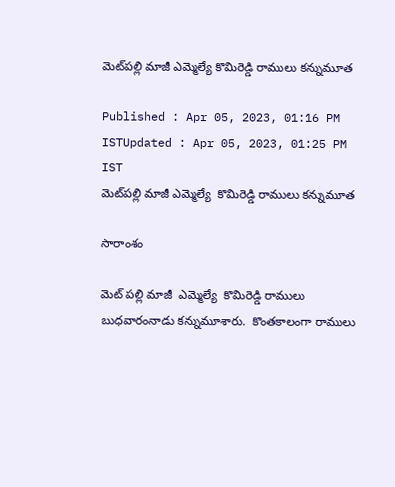మెట్‌పల్లి మాజీ ఎమ్మెల్యే కొమిరెడ్డి రాములు కన్నుమూత

Published : Apr 05, 2023, 01:16 PM ISTUpdated : Apr 05, 2023, 01:25 PM IST
మెట్‌పల్లి మాజీ ఎమ్మెల్యే  కొమిరెడ్డి రాములు కన్నుమూత

సారాంశం

మెట్ పల్లి మాజీ  ఎమ్మెల్యే  కొమిరెడ్డి రాములు   బుధవారంనాడు కన్నుమూశారు.  కొంతకాలంగా రాములు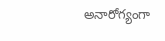అనారోగ్యంగా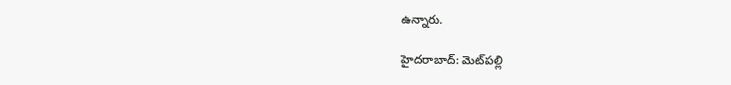ఉన్నారు.

హైదరాబాద్: మెట్‌పల్లి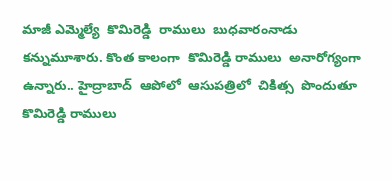మాజీ ఎమ్మెల్యే  కొమిరెడ్డి  రాములు  బుధవారంనాడు  కన్నుమూశారు. కొంత కాలంగా  కొమిరెడ్డి రాములు  అనారోగ్యంగా  ఉన్నారు.. హైద్రాబాద్  ఆపోలో  ఆసుపత్రిలో  చికిత్స  పొందుతూ  కొమిరెడ్డి రాములు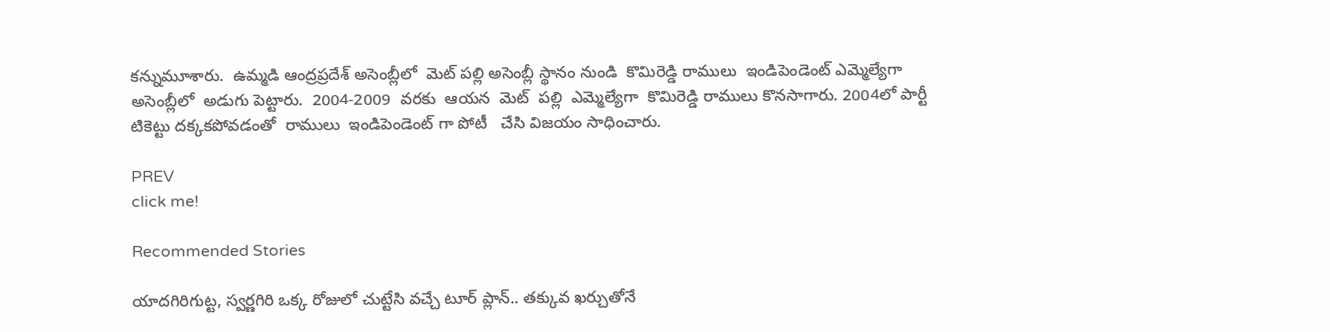కన్నుమూశారు.  ఉమ్మడి ఆంద్రప్రదేశ్ అసెంబ్లీలో  మెట్ పల్లి అసెంబ్లీ స్థానం నుండి  కొమిరెడ్డి రాములు  ఇండిపెండెంట్ ఎమ్మెల్యేగా అసెంబ్లీలో  అడుగు పెట్టారు.  2004-2009  వరకు  ఆయన  మెట్  పల్లి  ఎమ్మెల్యేగా  కొమిరెడ్డి రాములు కొనసాగారు. 2004లో పార్టీ టికెట్టు దక్కకపోవడంతో  రాములు  ఇండిపెండెంట్ గా పోటీ   చేసి విజయం సాధించారు.

PREV
click me!

Recommended Stories

యాద‌గిరిగుట్ట‌, స్వర్ణగిరి ఒక్క రోజులో చుట్టేసి వచ్చే టూర్ ప్లాన్.. తక్కువ ఖర్చుతోనే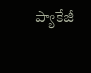ప్యాకేజీ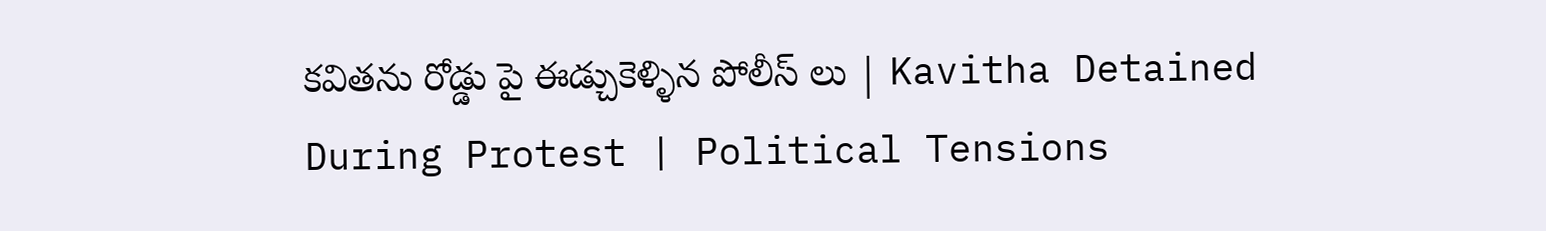కవితను రోడ్డు పై ఈడ్చుకెళ్ళిన పోలీస్ లు | Kavitha Detained During Protest | Political Tensions